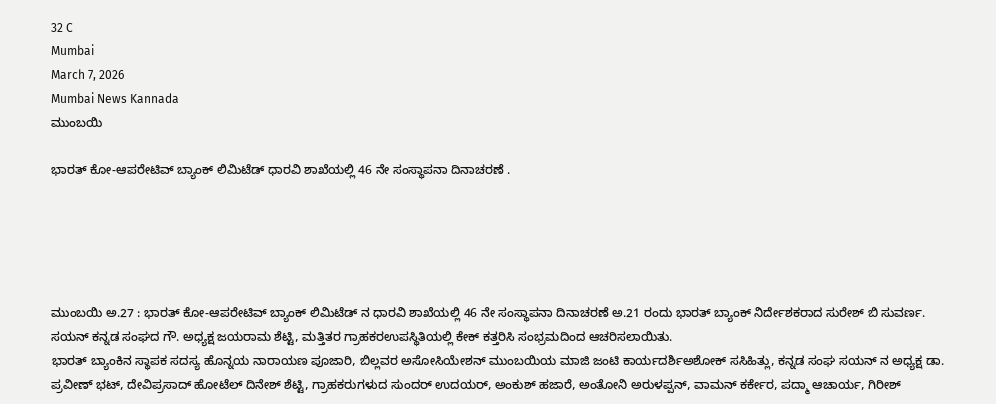32 C
Mumbai
March 7, 2026
Mumbai News Kannada
ಮುಂಬಯಿ

ಭಾರತ್ ಕೋ-ಆಪರೇಟಿವ್ ಬ್ಯಾಂಕ್ ಲಿಮಿಟೆಡ್ ಧಾರವಿ ಶಾಖೆಯಲ್ಲಿ 46 ನೇ ಸಂಸ್ಥಾಪನಾ ದಿನಾಚರಣೆ .





ಮುಂಬಯಿ ಅ.27 : ಭಾರತ್ ಕೋ-ಆಪರೇಟಿವ್ ಬ್ಯಾಂಕ್ ಲಿಮಿಟೆಡ್ ನ ಧಾರವಿ ಶಾಖೆಯಲ್ಲಿ 46 ನೇ ಸಂಸ್ಥಾಪನಾ ದಿನಾಚರಣೆ ಅ.21 ರಂದು ಭಾರತ್ ಬ್ಯಾಂಕ್ ನಿರ್ದೇಶಕರಾದ ಸುರೇಶ್ ಬಿ ಸುವರ್ಣ. ಸಯನ್ ಕನ್ನಡ ಸಂಘದ ಗೌ. ಅಧ್ಯಕ್ಷ ಜಯರಾಮ ಶೆಟ್ಟಿ, ಮತ್ತಿತರ ಗ್ರಾಹಕರಉಪಸ್ಥಿತಿಯಲ್ಲಿ ಕೇಕ್ ಕತ್ತರಿಸಿ ಸಂಭ್ರಮದಿಂದ ಆಚರಿಸಲಾಯಿತು.
ಭಾರತ್ ಬ್ಯಾಂಕಿನ ಸ್ಥಾಪಕ ಸದಸ್ಯ ಹೊನ್ನಯ ನಾರಾಯಣ ಪೂಜಾರಿ, ಬಿಲ್ಲವರ ಅಸೋಸಿಯೇಶನ್ ಮುಂಬಯಿಯ ಮಾಜಿ ಜಂಟಿ ಕಾರ್ಯದರ್ಶಿಅಶೋಕ್ ಸಸಿಹಿತ್ಲು, ಕನ್ನಡ ಸಂಘ ಸಯನ್ ನ ಅಧ್ಯಕ್ಷ ಡಾ. ಪ್ರವೀಣ್ ಭಟ್, ದೇವಿಪ್ರಸಾದ್ ಹೋಟೆಲ್ ದಿನೇಶ್ ಶೆಟ್ಟಿ, ಗ್ರಾಹಕರುಗಳುದ ಸುಂದರ್ ಉದಯರ್, ಅಂಕುಶ್ ಹಜಾರೆ, ಅಂತೋನಿ ಅರುಳಪ್ಪನ್, ವಾಮನ್ ಕರ್ಕೇರ, ಪದ್ಮಾ ಆಚಾರ್ಯ, ಗಿರೀಶ್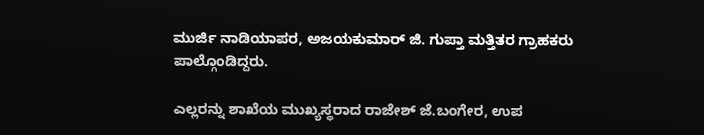ಮುರ್ಜಿ ನಾಡಿಯಾಪರ, ಅಜಯಕುಮಾರ್ ಜಿ. ಗುಪ್ತಾ ಮತ್ತಿತರ ಗ್ರಾಹಕರು ಪಾಲ್ಗೊಂಡಿದ್ದರು.

ಎಲ್ಲರನ್ನು ಶಾಖೆಯ ಮುಖ್ಯಸ್ಥರಾದ ರಾಜೇಶ್ ಜೆ.ಬಂಗೇರ, ಉಪ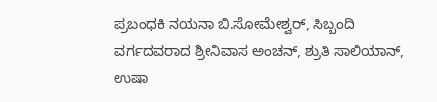ಪ್ರಬಂಧಕಿ ನಯನಾ ಬಿ.ಸೋಮೇಶ್ವರ್, ಸಿಬ್ಬಂದಿ ವರ್ಗದವರಾದ ಶ್ರೀನಿವಾಸ ಅಂಚನ್, ಶ್ರುತಿ ಸಾಲಿಯಾನ್, ಉಷಾ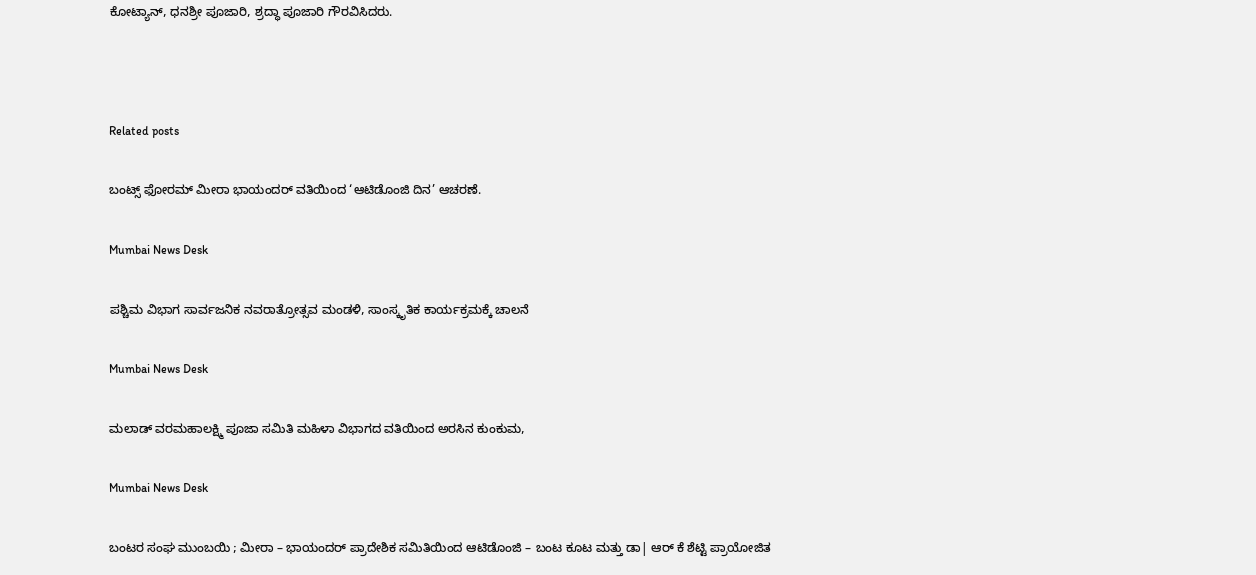ಕೋಟ್ಯಾನ್, ಧನಶ್ರೀ ಪೂಜಾರಿ, ಶ್ರದ್ಧಾ ಪೂಜಾರಿ ಗೌರವಿಸಿದರು.



Related posts

ಬಂಟ್ಸ್ ಫೋರಮ್ ಮೀರಾ ಭಾಯಂದರ್ ವತಿಯಿಂದ ‘ಆಟಿಡೊಂಜಿ ದಿನ’ ಆಚರಣೆ.

Mumbai News Desk

ಪಶ್ಚಿಮ ವಿಭಾಗ ಸಾರ್ವಜನಿಕ ನವರಾತ್ರೋತ್ಸವ ಮಂಡಳಿ, ಸಾಂಸ್ಕೃತಿಕ ಕಾರ್ಯಕ್ರಮಕ್ಕೆ ಚಾಲನೆ

Mumbai News Desk

ಮಲಾಡ್ ವರಮಹಾಲಕ್ಷ್ಮಿ ಪೂಜಾ ಸಮಿತಿ ಮಹಿಳಾ ವಿಭಾಗದ ವತಿಯಿಂದ ಅರಸಿನ ಕುಂಕುಮ,

Mumbai News Desk

ಬಂಟರ ಸಂಘ ಮುಂಬಯಿ ; ಮೀರಾ – ಭಾಯಂದರ್ ಪ್ರಾದೇಶಿಕ ಸಮಿತಿಯಿಂದ ಆಟಿಡೊಂಜಿ – ಬಂಟ ಕೂಟ ಮತ್ತು ಡಾ| ಆರ್ ಕೆ ಶೆಟ್ಟಿ ಪ್ರಾಯೋಜಿತ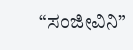“ಸಂಜೀವಿನಿ”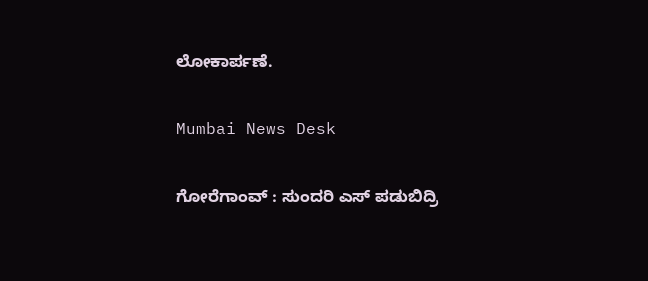ಲೋಕಾರ್ಪಣೆ.

Mumbai News Desk

ಗೋರೆಗಾಂವ್ : ಸುಂದರಿ ಎಸ್ ಪಡುಬಿದ್ರಿ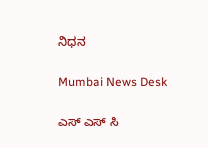ನಿಧನ

Mumbai News Desk

ಎಸ್ ಎಸ್ ಸಿ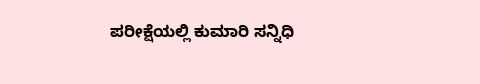ಪರೀಕ್ಷೆಯಲ್ಲಿ ಕುಮಾರಿ ಸನ್ನಿಧಿ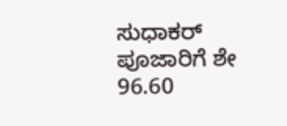ಸುಧಾಕರ್ ಪೂಜಾರಿಗೆ ಶೇ 96.60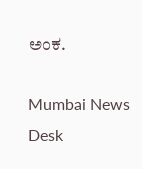ಅಂಕ.

Mumbai News Desk